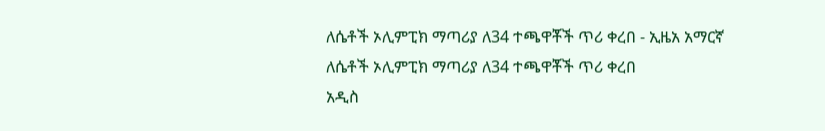ለሴቶች ኦሊምፒክ ማጣሪያ ለ34 ተጫዋቾች ጥሪ ቀረበ - ኢዜአ አማርኛ
ለሴቶች ኦሊምፒክ ማጣሪያ ለ34 ተጫዋቾች ጥሪ ቀረበ
አዲስ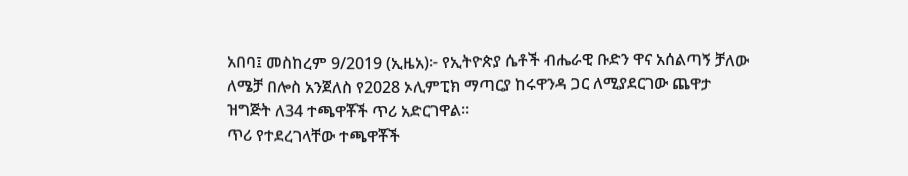አበባ፤ መስከረም 9/2019 (ኢዜአ)፦ የኢትዮጵያ ሴቶች ብሔራዊ ቡድን ዋና አሰልጣኝ ቻለው ለሜቻ በሎስ አንጀለስ የ2028 ኦሊምፒክ ማጣርያ ከሩዋንዳ ጋር ለሚያደርገው ጨዋታ ዝግጅት ለ34 ተጫዋቾች ጥሪ አድርገዋል።
ጥሪ የተደረገላቸው ተጫዋቾች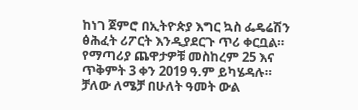ከነገ ጀምሮ በኢትዮጵያ እግር ኳስ ፌዴሬሽን ፅሕፈት ሪፖርት እንዲያደርጉ ጥሪ ቀርቧል።
የማጣሪያ ጨዋታዎቹ መስከረም 25 እና ጥቅምት 3 ቀን 2019 ዓ.ም ይካሄዳሉ።
ቻለው ለሜቻ በሁለት ዓመት ውል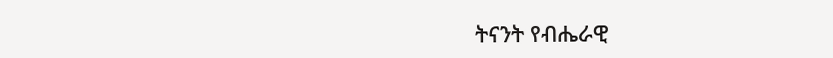ትናንት የብሔራዊ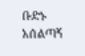ቡድኑ አሰልጣኝ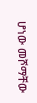ሆነው መሾማቸው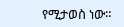የሚታወስ ነው።